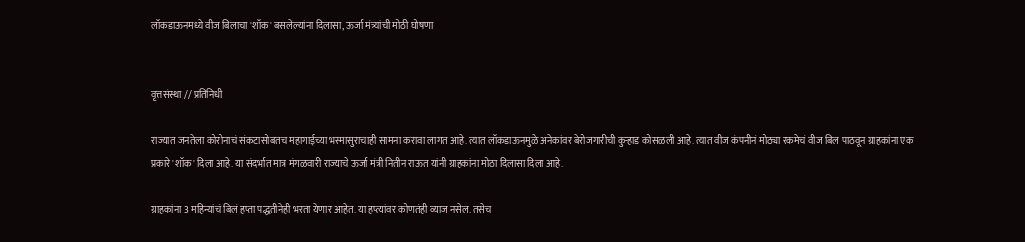लॉकडाऊनमध्ये वीज बिलाचा 'शॉक' बसलेल्यांना दिलासा, ऊर्जा मंत्र्यांची मोठी घोषणा


वृत्तसंस्था // प्रतिनिधी

राज्यात जनतेला कोरोनाचं संकटासोबतच महागाईच्या भस्मासुराचाही सामना करावा लागत आहे. त्यात लॉकडाऊनमुळे अनेकांवर बेरोजगारीची कुऱ्हाड कोसळली आहे. त्यात वीज कंपनीनं मोठ्या रकमेचं वीज बिल पाठवून ग्राहकांना एक प्रकारे 'शॉक' दिला आहे. या संदर्भात मात्र मंगळवारी राज्याचे ऊर्जा मंत्री नितीन राऊत यांनी ग्राहकांना मोठा दिलासा दिला आहे.

ग्राहकांना 3 महिन्यांचं बिलं हप्ता पद्धतीनेही भरता येणार आहेत. या हप्त्यांवर कोणतंही व्याज नसेल. तसेच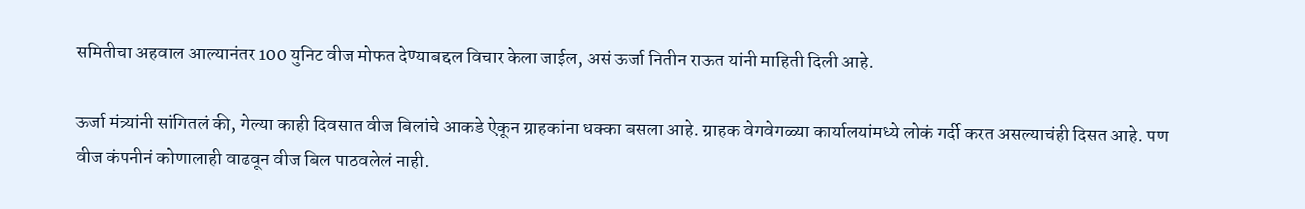समितीचा अहवाल आल्यानंतर 100 युनिट वीज मोफत देण्याबद्दल विचार केला जाईल, असं ऊर्जा नितीन राऊत यांनी माहिती दिली आहे.

ऊर्जा मंत्र्यांनी सांगितलं की, गेल्या काही दिवसात वीज बिलांचे आकडे ऐकून ग्राहकांना धक्का बसला आहे. ग्राहक वेगवेगळ्या कार्यालयांमध्ये लोकं गर्दी करत असल्याचंही दिसत आहे. पण वीज कंपनीनं कोणालाही वाढवून वीज बिल पाठवलेलं नाही.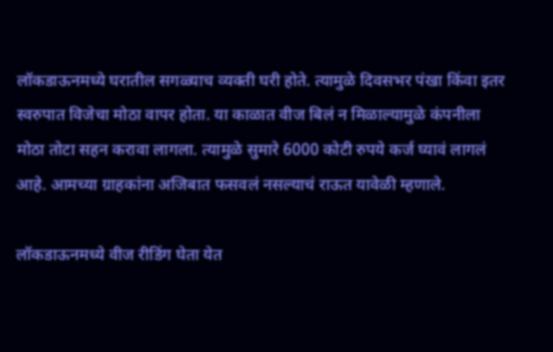लॉकडाऊनमध्ये घरातील सगळ्याच व्यक्ती घरी होते. त्यामुळे दिवसभर पंखा किंवा इतर स्वरुपात विजेचा मोठा वापर होता. या काळात वीज बिलं न मिळाल्यामुळे कंपनीला मोठा तोटा सहन करावा लागला. त्यामुळे सुमारे 6000 कोटी रुपये कर्ज घ्यावं लागलं आहे. आमच्या ग्राहकांना अजिबात फसवलं नसल्याचं राऊत यावेळी म्हणाले.

लॉकडाऊनमध्ये वीज रीडिंग घेता येत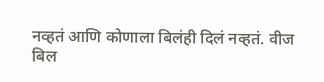नव्हतं आणि कोणाला बिलंही दिलं नव्हतं. वीज बिल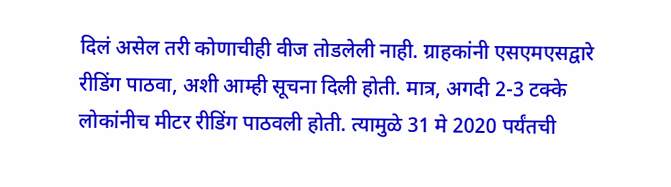दिलं असेल तरी कोणाचीही वीज तोडलेली नाही. ग्राहकांनी एसएमएसद्वारे रीडिंग पाठवा, अशी आम्ही सूचना दिली होती. मात्र, अगदी 2-3 टक्के लोकांनीच मीटर रीडिंग पाठवली होती. त्यामुळे 31 मे 2020 पर्यंतची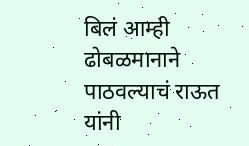बिलं आम्ही ढोबळमानाने पाठवल्याचं राऊत यांनी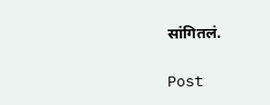सांगितलं.

Post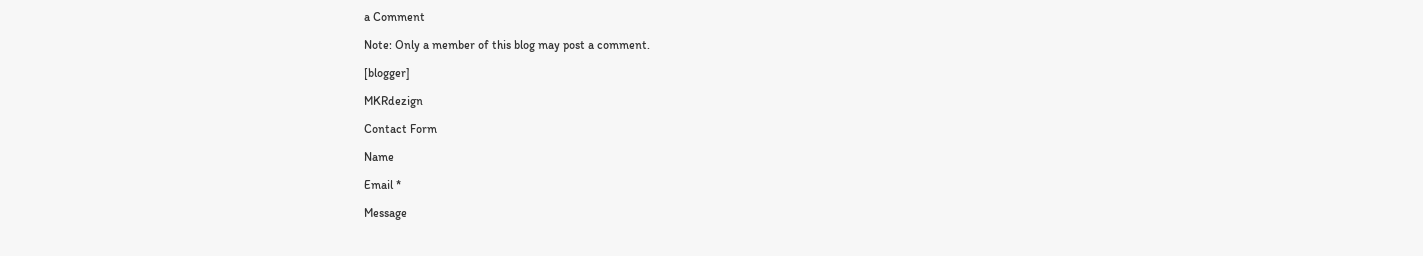a Comment

Note: Only a member of this blog may post a comment.

[blogger]

MKRdezign

Contact Form

Name

Email *

Message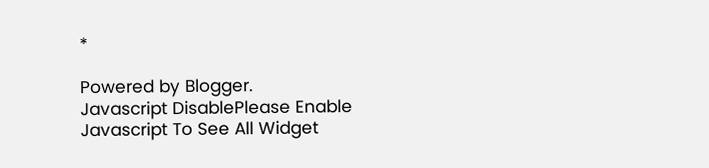*

Powered by Blogger.
Javascript DisablePlease Enable Javascript To See All Widget